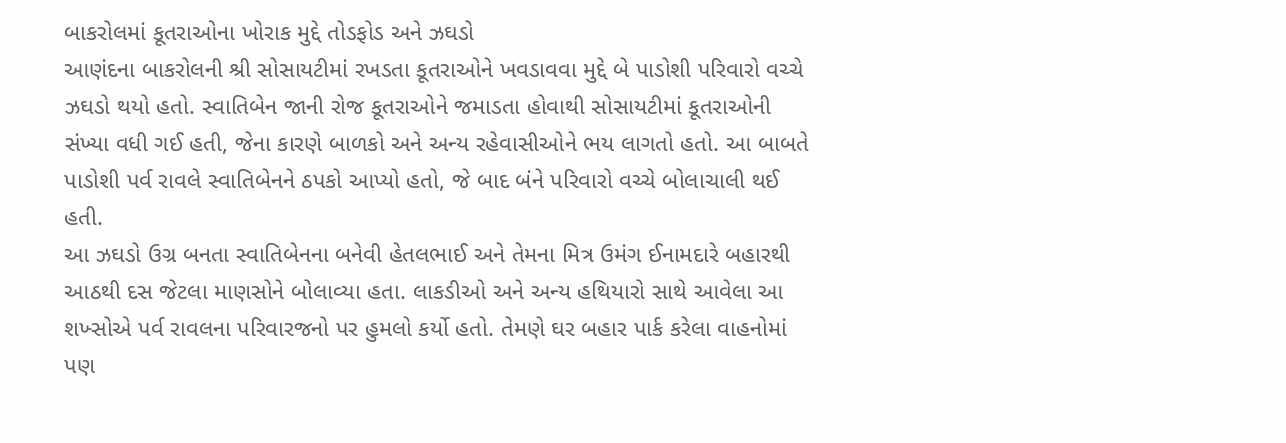બાકરોલમાં કૂતરાઓના ખોરાક મુદ્દે તોડફોડ અને ઝઘડો
આણંદના બાકરોલની શ્રી સોસાયટીમાં રખડતા કૂતરાઓને ખવડાવવા મુદ્દે બે પાડોશી પરિવારો વચ્ચે ઝઘડો થયો હતો. સ્વાતિબેન જાની રોજ કૂતરાઓને જમાડતા હોવાથી સોસાયટીમાં કૂતરાઓની સંખ્યા વધી ગઈ હતી, જેના કારણે બાળકો અને અન્ય રહેવાસીઓને ભય લાગતો હતો. આ બાબતે પાડોશી પર્વ રાવલે સ્વાતિબેનને ઠપકો આપ્યો હતો, જે બાદ બંને પરિવારો વચ્ચે બોલાચાલી થઈ હતી.
આ ઝઘડો ઉગ્ર બનતા સ્વાતિબેનના બનેવી હેતલભાઈ અને તેમના મિત્ર ઉમંગ ઈનામદારે બહારથી આઠથી દસ જેટલા માણસોને બોલાવ્યા હતા. લાકડીઓ અને અન્ય હથિયારો સાથે આવેલા આ શખ્સોએ પર્વ રાવલના પરિવારજનો પર હુમલો કર્યો હતો. તેમણે ઘર બહાર પાર્ક કરેલા વાહનોમાં પણ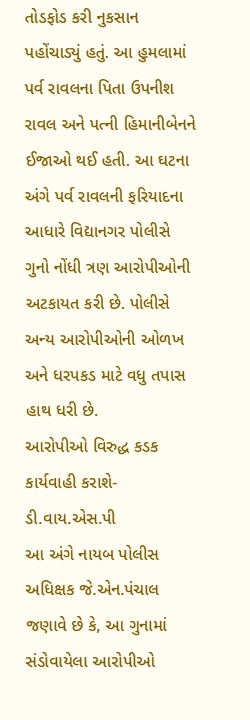તોડફોડ કરી નુકસાન પહોંચાડ્યું હતું. આ હુમલામાં પર્વ રાવલના પિતા ઉપનીશ રાવલ અને પત્ની હિમાનીબેનને ઈજાઓ થઈ હતી. આ ઘટના અંગે પર્વ રાવલની ફરિયાદના આધારે વિદ્યાનગર પોલીસે ગુનો નોંધી ત્રણ આરોપીઓની અટકાયત કરી છે. પોલીસે અન્ય આરોપીઓની ઓળખ અને ધરપકડ માટે વધુ તપાસ હાથ ધરી છે.
આરોપીઓ વિરુદ્ધ કડક કાર્યવાહી કરાશે- ડી.વાય.એસ.પી
આ અંગે નાયબ પોલીસ અધિક્ષક જે.એન.પંચાલ જણાવે છે કે, આ ગુનામાં સંડોવાયેલા આરોપીઓ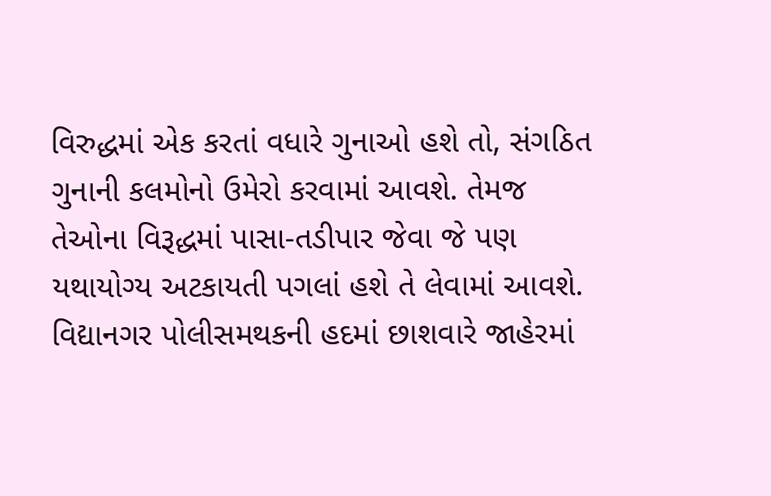વિરુદ્ધમાં એક કરતાં વધારે ગુનાઓ હશે તો, સંગઠિત ગુનાની કલમોનો ઉમેરો કરવામાં આવશે. તેમજ તેઓના વિરૂદ્ધમાં પાસા-તડીપાર જેવા જે પણ યથાયોગ્ય અટકાયતી પગલાં હશે તે લેવામાં આવશે.
વિદ્યાનગર પોલીસમથકની હદમાં છાશવારે જાહેરમાં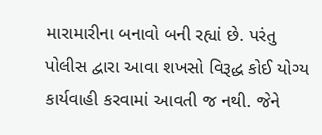મારામારીના બનાવો બની રહ્યાં છે. પરંતુ પોલીસ દ્વારા આવા શખસો વિરૂદ્ધ કોઈ યોગ્ય કાર્યવાહી કરવામાં આવતી જ નથી. જેને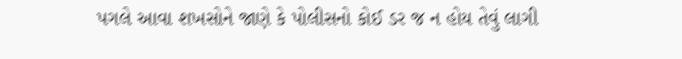પગલે આવા શખસોને જાણે કે પોલીસનો કોઈ ડર જ ન હોય તેવું લાગી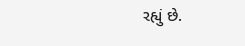રહ્યું છે.